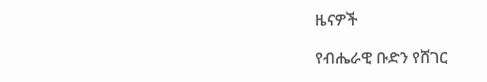ዜናዎች

የብሔራዊ ቡድን የሸገር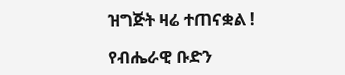ዝግጅት ዛሬ ተጠናቋል !

የብሔራዊ ቡድን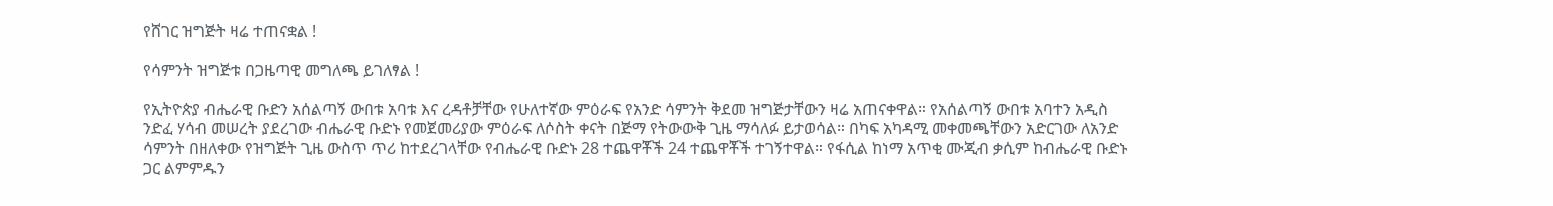የሸገር ዝግጅት ዛሬ ተጠናቋል !

የሳምንት ዝግጅቱ በጋዜጣዊ መግለጫ ይገለፃል !

የኢትዮጵያ ብሔራዊ ቡድን አሰልጣኝ ውበቱ አባቱ እና ረዳቶቻቸው የሁለተኛው ምዕራፍ የአንድ ሳምንት ቅደመ ዝግጅታቸውን ዛሬ አጠናቀዋል። የአሰልጣኝ ውበቱ አባተን አዲስ ንድፈ ሃሳብ መሠረት ያደረገው ብሔራዊ ቡድኑ የመጀመሪያው ምዕራፍ ለሶስት ቀናት በጅማ የትውውቅ ጊዜ ማሳለፉ ይታወሳል። በካፍ አካዳሚ መቀመጫቸውን አድርገው ለአንድ ሳምንት በዘለቀው የዝግጅት ጊዜ ውስጥ ጥሪ ከተደረገላቸው የብሔራዊ ቡድኑ 28 ተጨዋቾች 24 ተጨዋቾች ተገኝተዋል። የፋሲል ከነማ አጥቂ ሙጂብ ቃሲም ከብሔራዊ ቡድኑ ጋር ልምምዱን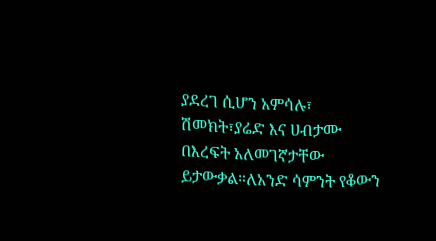ያደረገ ሲሆን አምሳሉ፣ ሽመክት፣ያሬድ እና ሀብታሙ በእረፍት አለመገኛታቸው ይታውቃል።ለአንድ ሳምንት የቆውን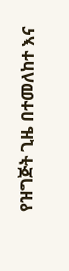የዝግጅት ጊዜ በተመለከተ እና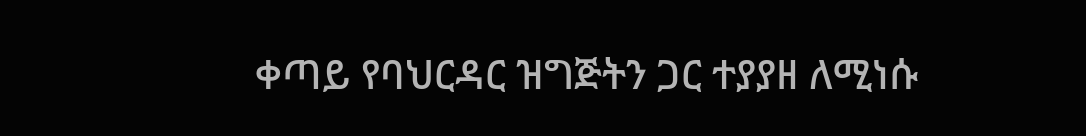ቀጣይ የባህርዳር ዝግጅትን ጋር ተያያዘ ለሚነሱ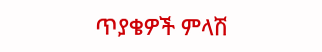ጥያቄዎች ምላሽ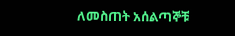ለመስጠት አሰልጣኞቹ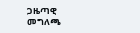ጋዜጣዊ መግለጫ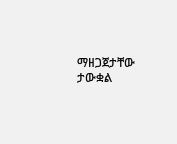ማዘጋጀታቸው ታውቋል